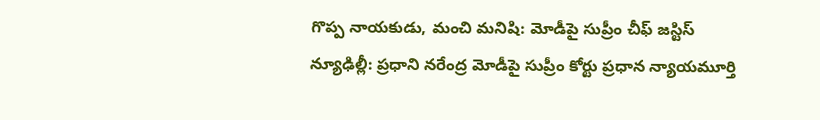గొప్ప నాయకుడు, మంచి మనిషి: మోడీపై సుప్రీం చీఫ్ జస్టిస్
న్యూఢిల్లీ: ప్రధాని నరేంద్ర మోడీపై సుప్రీం కోర్టు ప్రధాన న్యాయమూర్తి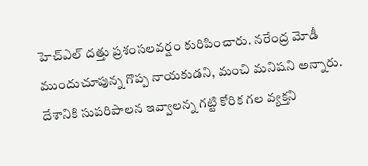హెచ్ఎల్ దత్తు ప్రశంసలవర్షం కురిపించారు. నరేంద్ర మోడీ ముందుచూపున్న గొప్ప నాయకుడని, మంచి మనిషని అన్నారు. దేశానికి సుపరిపాలన ఇవ్వాలన్న గట్టి కోరిక గల వ్యక్తని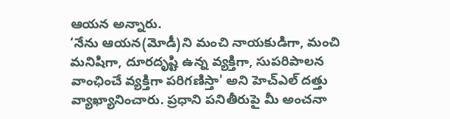ఆయన అన్నారు.
‘నేను ఆయన(మోడీ)ని మంచి నాయకుడిగా, మంచి మనిషిగా, దూరదృష్టి ఉన్న వ్యక్తిగా, సుపరిపాలన వాంఛించే వ్యక్తిగా పరిగణిస్తా' అని హెచ్ఎల్ దత్తు వ్యాఖ్యానించారు. ప్రధాని పనితీరుపై మీ అంచనా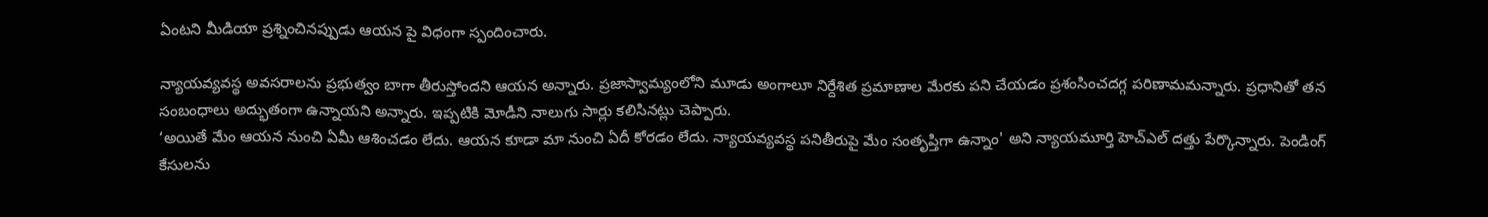ఏంటని మీడియా ప్రశ్నించినప్పుడు ఆయన పై విధంగా స్పందించారు.

న్యాయవ్యవస్థ అవసరాలను ప్రభుత్వం బాగా తీరుస్తోందని ఆయన అన్నారు. ప్రజాస్వామ్యంలోని మూడు అంగాలూ నిర్దేశిత ప్రమాణాల మేరకు పని చేయడం ప్రశంసించదగ్గ పరిణామమన్నారు. ప్రధానితో తన సంబంధాలు అద్భుతంగా ఉన్నాయని అన్నారు. ఇప్పటికి మోడీని నాలుగు సార్లు కలిసినట్లు చెప్పారు.
‘అయితే మేం ఆయన నుంచి ఏమీ ఆశించడం లేదు. ఆయన కూడా మా నుంచి ఏదీ కోరడం లేదు. న్యాయవ్యవస్థ పనితీరుపై మేం సంతృప్తిగా ఉన్నాం' అని న్యాయమూర్తి హెచ్ఎల్ దత్తు పేర్కొన్నారు. పెండింగ్ కేసులను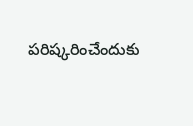పరిష్కరించేందుకు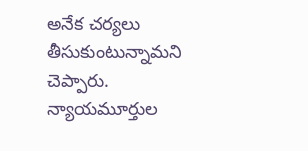అనేక చర్యలు తీసుకుంటున్నామని చెప్పారు. న్యాయమూర్తుల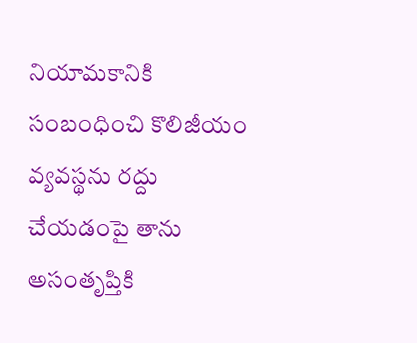నియామకానికి సంబంధించి కొలిజీయం వ్యవస్థను రద్దు చేయడంపై తాను అసంతృప్తికి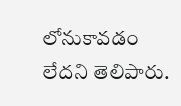లోనుకావడం లేదని తెలిపారు.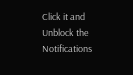Click it and Unblock the Notifications